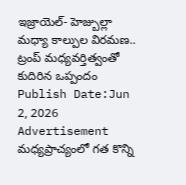ఇజ్రాయెల్- హెజ్బుల్లా మధ్యా కాల్పుల విరమణ.. ట్రంప్ మధ్యవర్తిత్వంతో కుదిరిన ఒప్పందం
Publish Date:Jun 2, 2026
Advertisement
మధ్యప్రాచ్యంలో గత కొన్ని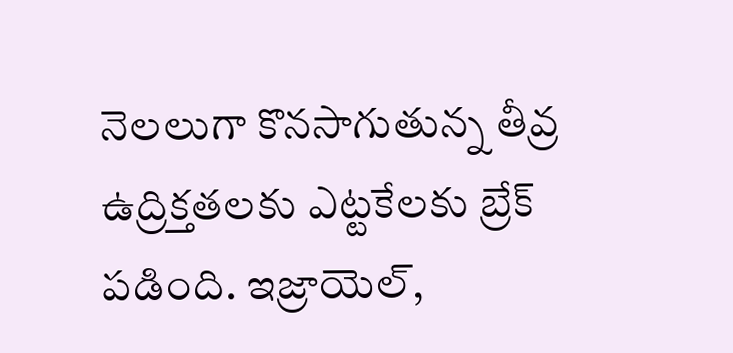నెలలుగా కొనసాగుతున్న తీవ్ర ఉద్రిక్తతలకు ఎట్టకేలకు బ్రేక్ పడింది. ఇజ్రాయెల్,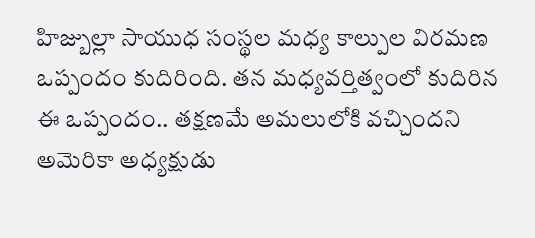హిజ్బుల్లా సాయుధ సంస్థల మధ్య కాల్పుల విరమణ ఒప్పందం కుదిరింది. తన మధ్యవర్తిత్వంలో కుదిరిన ఈ ఒప్పందం.. తక్షణమే అమలులోకి వచ్చిందని అమెరికా అధ్యక్షుడు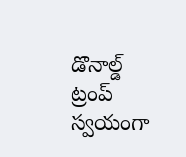డొనాల్డ్ ట్రంప్ స్వయంగా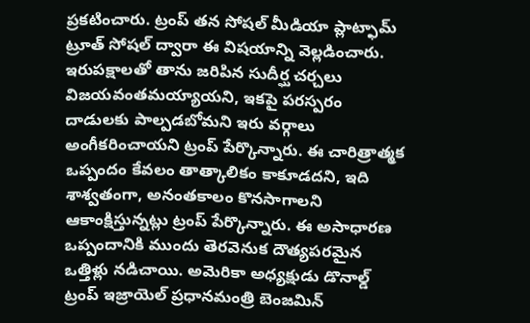ప్రకటించారు. ట్రంప్ తన సోషల్ మీడియా ప్లాట్ఫామ్ ట్రూత్ సోషల్ ద్వారా ఈ విషయాన్ని వెల్లడించారు. ఇరుపక్షాలతో తాను జరిపిన సుదీర్ఘ చర్చలు విజయవంతమయ్యాయని, ఇకపై పరస్పరం దాడులకు పాల్పడబోమని ఇరు వర్గాలు అంగీకరించాయని ట్రంప్ పేర్కొన్నారు. ఈ చారిత్రాత్మక ఒప్పందం కేవలం తాత్కాలికం కాకూడదని, ఇది శాశ్వతంగా, అనంతకాలం కొనసాగాలని ఆకాంక్షిస్తున్నట్లు ట్రంప్ పేర్కొన్నారు. ఈ అసాధారణ ఒప్పందానికి ముందు తెరవెనుక దౌత్యపరమైన ఒత్తిళ్లు నడిచాయి. అమెరికా అధ్యక్షుడు డొనాల్డ్ ట్రంప్ ఇజ్రాయెల్ ప్రధానమంత్రి బెంజమిన్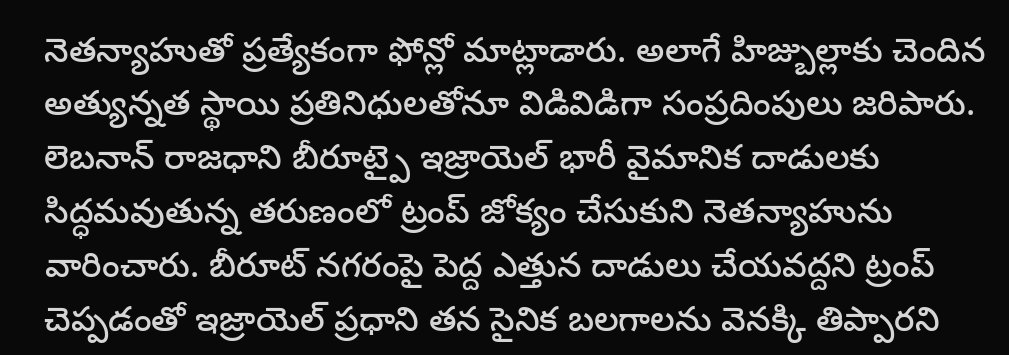నెతన్యాహుతో ప్రత్యేకంగా ఫోన్లో మాట్లాడారు. అలాగే హిజ్బుల్లాకు చెందిన అత్యున్నత స్థాయి ప్రతినిధులతోనూ విడివిడిగా సంప్రదింపులు జరిపారు. లెబనాన్ రాజధాని బీరూట్పై ఇజ్రాయెల్ భారీ వైమానిక దాడులకు సిద్ధమవుతున్న తరుణంలో ట్రంప్ జోక్యం చేసుకుని నెతన్యాహును వారించారు. బీరూట్ నగరంపై పెద్ద ఎత్తున దాడులు చేయవద్దని ట్రంప్ చెప్పడంతో ఇజ్రాయెల్ ప్రధాని తన సైనిక బలగాలను వెనక్కి తిప్పారని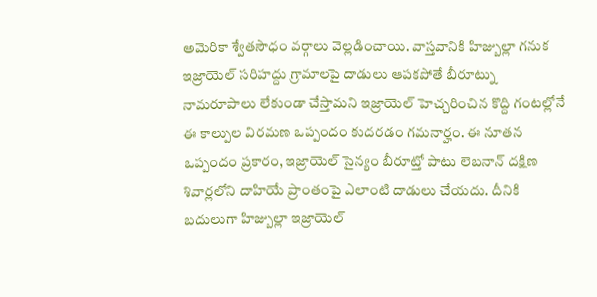అమెరికా శ్వేతసౌధం వర్గాలు వెల్లడించాయి. వాస్తవానికి హిజ్బుల్లా గనుక ఇజ్రాయెల్ సరిహద్దు గ్రామాలపై దాడులు ఆపకపోతే బీరూట్ను నామరూపాలు లేకుండా చేస్తామని ఇజ్రాయెల్ హెచ్చరించిన కొద్ది గంటల్లోనే ఈ కాల్పుల విరమణ ఒప్పందం కుదరడం గమనార్హం. ఈ నూతన ఒప్పందం ప్రకారం, ఇజ్రాయెల్ సైన్యం బీరూట్తో పాటు లెబనాన్ దక్షిణ శివార్లలోని దాహియే ప్రాంతంపై ఎలాంటి దాడులు చేయదు. దీనికి బదులుగా హిజ్బుల్లా ఇజ్రాయెల్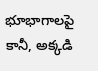భూభాగాలపై కానీ, అక్కడి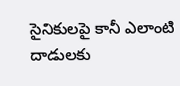సైనికులపై కానీ ఎలాంటి దాడులకు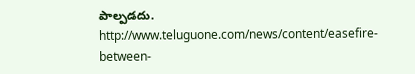పాల్పడదు.
http://www.teluguone.com/news/content/easefire-between-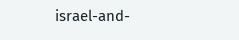israel-and-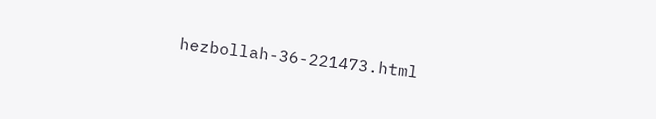hezbollah-36-221473.html